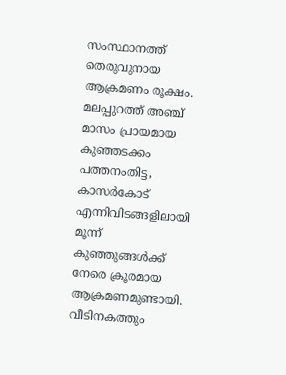സംസ്ഥാനത്ത് തെരുവുനായ ആക്രമണം രൂക്ഷം. മലപ്പുറത്ത് അഞ്ച് മാസം പ്രായമായ കുഞ്ഞടക്കം പത്തനംതിട്ട, കാസർകോട് എന്നിവിടങ്ങളിലായി മൂന്ന് കുഞ്ഞുങ്ങൾക്ക് നേരെ ക്രൂരമായ ആക്രമണമുണ്ടായി. വീടിനകത്തും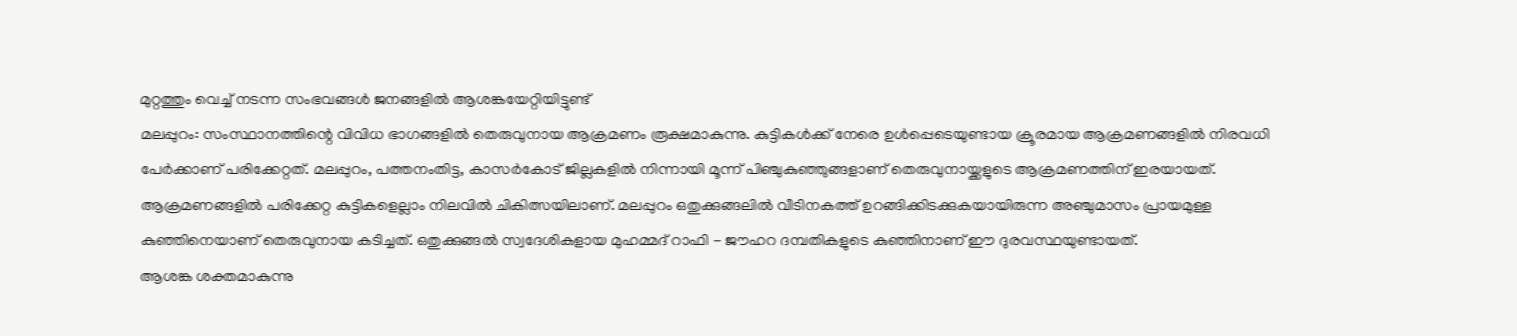മുറ്റത്തും വെച്ച് നടന്ന സംഭവങ്ങൾ ജനങ്ങളിൽ ആശങ്കയേറ്റിയിട്ടുണ്ട്
മലപ്പുറം: സംസ്ഥാനത്തിന്റെ വിവിധ ഭാഗങ്ങളിൽ തെരുവുനായ ആക്രമണം രൂക്ഷമാകുന്നു. കുട്ടികൾക്ക് നേരെ ഉൾപ്പെടെയുണ്ടായ ക്രൂരമായ ആക്രമണങ്ങളിൽ നിരവധി പേർക്കാണ് പരിക്കേറ്റത്. മലപ്പുറം, പത്തനംതിട്ട, കാസർകോട് ജില്ലകളിൽ നിന്നായി മൂന്ന് പിഞ്ചുകുഞ്ഞുങ്ങളാണ് തെരുവുനായ്ക്കളുടെ ആക്രമണത്തിന് ഇരയായത്. ആക്രമണങ്ങളിൽ പരിക്കേറ്റ കുട്ടികളെല്ലാം നിലവിൽ ചികിത്സയിലാണ്. മലപ്പുറം ഒതുക്കുങ്ങലിൽ വീടിനകത്ത് ഉറങ്ങിക്കിടക്കുകയായിരുന്ന അഞ്ചുമാസം പ്രായമുള്ള കുഞ്ഞിനെയാണ് തെരുവുനായ കടിച്ചത്. ഒതുക്കുങ്ങൽ സ്വദേശികളായ മുഹമ്മദ് റാഫി - ജൗഹറ ദമ്പതികളുടെ കുഞ്ഞിനാണ് ഈ ദുരവസ്ഥയുണ്ടായത്.
ആശങ്ക ശക്തമാകുന്നു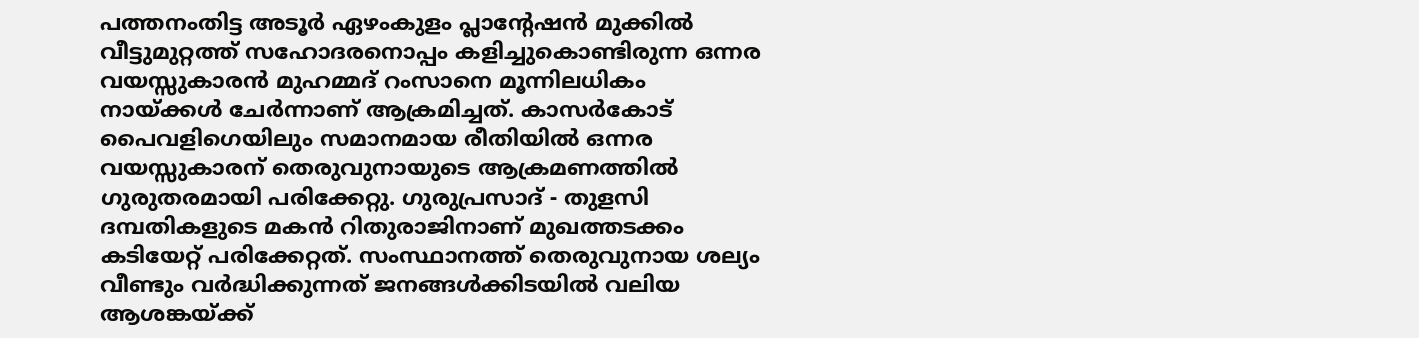പത്തനംതിട്ട അടൂർ ഏഴംകുളം പ്ലാന്റേഷൻ മുക്കിൽ വീട്ടുമുറ്റത്ത് സഹോദരനൊപ്പം കളിച്ചുകൊണ്ടിരുന്ന ഒന്നര വയസ്സുകാരൻ മുഹമ്മദ് റംസാനെ മൂന്നിലധികം നായ്ക്കൾ ചേർന്നാണ് ആക്രമിച്ചത്. കാസർകോട് പൈവളിഗെയിലും സമാനമായ രീതിയിൽ ഒന്നര വയസ്സുകാരന് തെരുവുനായുടെ ആക്രമണത്തിൽ ഗുരുതരമായി പരിക്കേറ്റു. ഗുരുപ്രസാദ് - തുളസി ദമ്പതികളുടെ മകൻ റിതുരാജിനാണ് മുഖത്തടക്കം കടിയേറ്റ് പരിക്കേറ്റത്. സംസ്ഥാനത്ത് തെരുവുനായ ശല്യം വീണ്ടും വർദ്ധിക്കുന്നത് ജനങ്ങൾക്കിടയിൽ വലിയ ആശങ്കയ്ക്ക്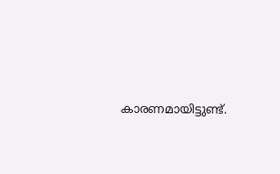കാരണമായിട്ടുണ്ട്.